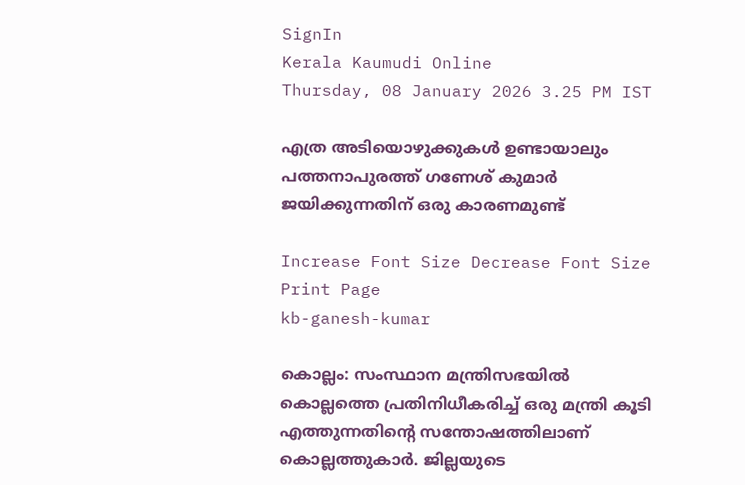SignIn
Kerala Kaumudi Online
Thursday, 08 January 2026 3.25 PM IST

എത്ര അടിയൊഴുക്കുകൾ ഉണ്ടായാലും പത്തനാപുരത്ത് ഗണേശ് കുമാർ ജയിക്കുന്നതിന് ഒരു കാരണമുണ്ട്

Increase Font Size Decrease Font Size Print Page
kb-ganesh-kumar

കൊല്ലം: സംസ്ഥാന മന്ത്രിസഭയിൽ കൊല്ലത്തെ പ്രതിനിധീകരിച്ച് ഒരു മന്ത്രി കൂടി എത്തുന്നതിന്റെ സന്തോഷത്തിലാണ് കൊല്ലത്തുകാർ. ജില്ലയുടെ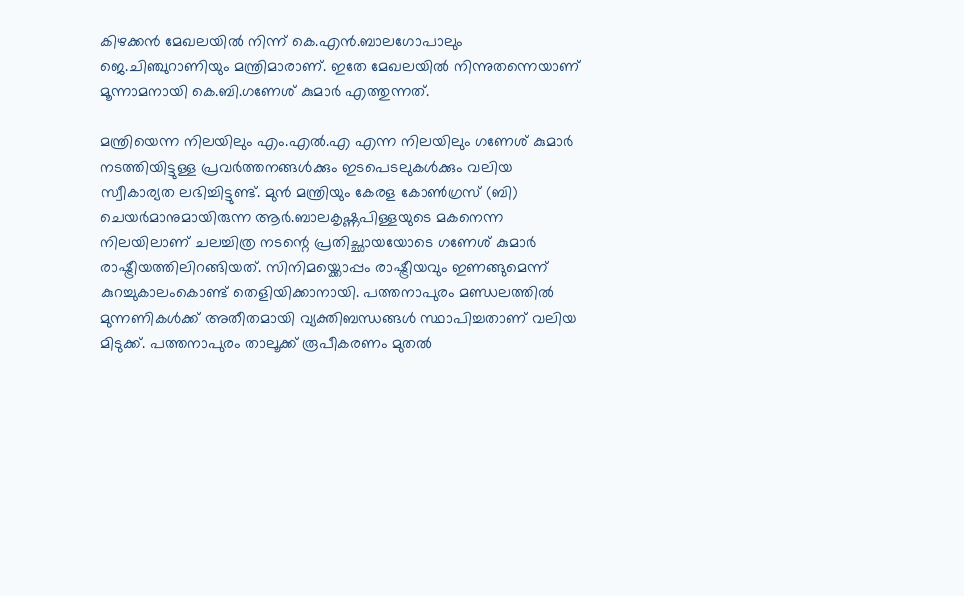കിഴക്കൻ മേഖലയിൽ നിന്ന് കെ.എൻ.ബാലഗോപാലും ജെ.ചിഞ്ചുറാണിയും മന്ത്രിമാരാണ്. ഇതേ മേഖലയിൽ നിന്നുതന്നെയാണ് മൂന്നാമനായി കെ.ബി.ഗണേശ് കുമാർ എത്തുന്നത്.

മന്ത്രിയെന്ന നിലയിലും എം.എൽ.എ എന്ന നിലയിലും ഗണേശ് കുമാർ നടത്തിയിട്ടുള്ള പ്രവർത്തനങ്ങൾക്കും ഇടപെടലുകൾക്കും വലിയ സ്വീകാര്യത ലഭിച്ചിട്ടുണ്ട്. മുൻ മന്ത്രിയും കേരള കോൺഗ്രസ് (ബി) ചെയർമാനുമായിരുന്ന ആർ.ബാലകൃഷ്ണപിള്ളയുടെ മകനെന്ന നിലയിലാണ് ചലച്ചിത്ര നടന്റെ പ്രതിച്ഛായയോടെ ഗണേശ് കുമാർ രാഷ്ട്രീയത്തിലിറങ്ങിയത്. സിനിമയ്ക്കൊപ്പം രാഷ്ട്രീയവും ഇണങ്ങുമെന്ന് കുറച്ചുകാലംകൊണ്ട് തെളിയിക്കാനായി. പത്തനാപുരം മണ്ഡലത്തിൽ മുന്നണികൾക്ക് അതീതമായി വ്യക്തിബന്ധങ്ങൾ സ്ഥാപിച്ചതാണ് വലിയ മിടുക്ക്. പത്തനാപുരം താലൂക്ക് രൂപീകരണം മുതൽ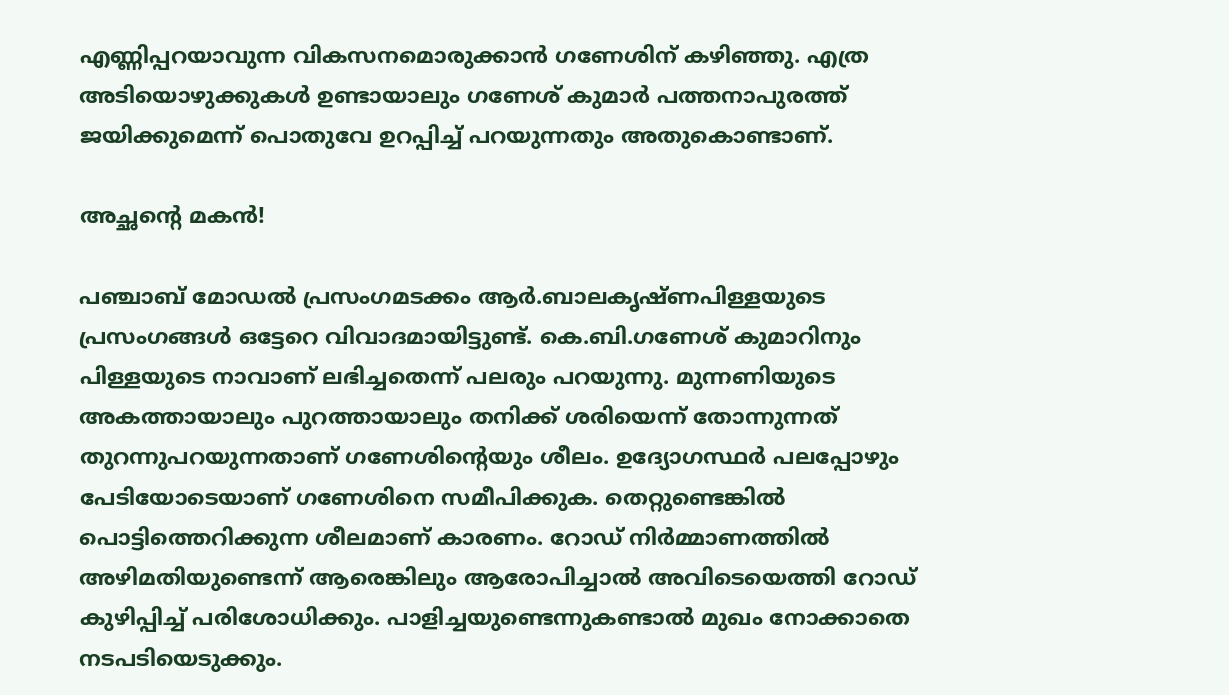എണ്ണിപ്പറയാവുന്ന വികസനമൊരുക്കാൻ ഗണേശിന് കഴിഞ്ഞു. എത്ര അടിയൊഴുക്കുകൾ ഉണ്ടായാലും ഗണേശ് കുമാർ പത്തനാപുരത്ത് ജയിക്കുമെന്ന് പൊതുവേ ഉറപ്പിച്ച് പറയുന്നതും അതുകൊണ്ടാണ്.

അച്ഛന്റെ മകൻ!

പഞ്ചാബ് മോഡൽ പ്രസംഗമടക്കം ആർ.ബാലകൃഷ്ണപിള്ളയുടെ പ്രസംഗങ്ങൾ ഒട്ടേറെ വിവാദമായിട്ടുണ്ട്. കെ.ബി.ഗണേശ് കുമാറിനും പിള്ളയുടെ നാവാണ് ലഭിച്ചതെന്ന് പലരും പറയുന്നു. മുന്നണിയുടെ അകത്തായാലും പുറത്തായാലും തനിക്ക് ശരിയെന്ന് തോന്നുന്നത് തുറന്നുപറയുന്നതാണ് ഗണേശിന്റെയും ശീലം. ഉദ്യോഗസ്ഥർ പലപ്പോഴും പേടിയോടെയാണ് ഗണേശിനെ സമീപിക്കുക. തെറ്റുണ്ടെങ്കിൽ പൊട്ടിത്തെറിക്കുന്ന ശീലമാണ് കാരണം. റോഡ് നി‌ർമ്മാണത്തിൽ അഴിമതിയുണ്ടെന്ന് ആരെങ്കിലും ആരോപിച്ചാൽ അവിടെയെത്തി റോഡ് കുഴിപ്പിച്ച് പരിശോധിക്കും. പാളിച്ചയുണ്ടെന്നുകണ്ടാൽ മുഖം നോക്കാതെ നടപടിയെടുക്കും.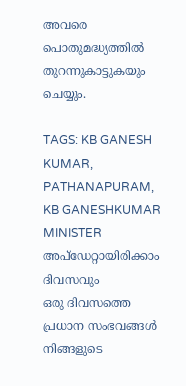അവരെ പൊതുമദ്ധ്യത്തിൽ തുറന്നുകാട്ടുകയും ചെയ്യും.

TAGS: KB GANESH KUMAR, PATHANAPURAM, KB GANESHKUMAR MINISTER
അപ്ഡേറ്റായിരിക്കാം ദിവസവും
ഒരു ദിവസത്തെ പ്രധാന സംഭവങ്ങൾ നിങ്ങളുടെ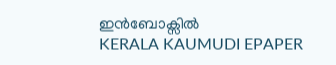ഇൻബോക്സിൽ
KERALA KAUMUDI EPAPER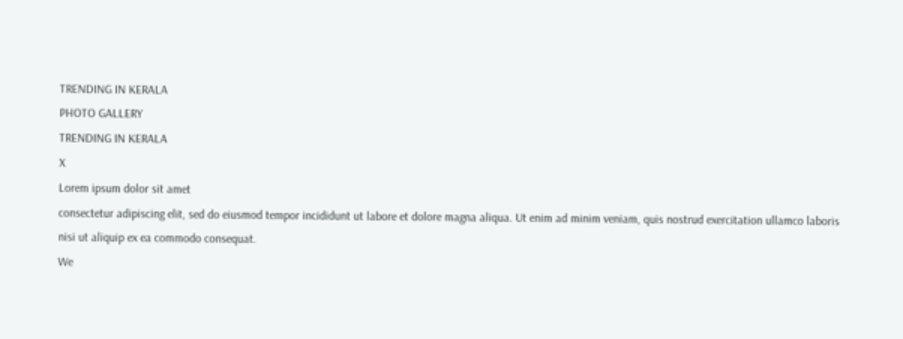TRENDING IN KERALA
PHOTO GALLERY
TRENDING IN KERALA
X
Lorem ipsum dolor sit amet
consectetur adipiscing elit, sed do eiusmod tempor incididunt ut labore et dolore magna aliqua. Ut enim ad minim veniam, quis nostrud exercitation ullamco laboris nisi ut aliquip ex ea commodo consequat.
We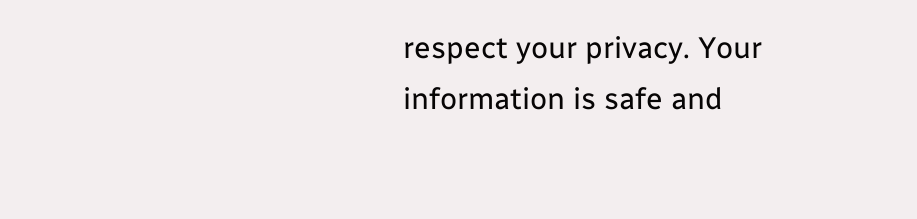respect your privacy. Your information is safe and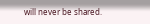will never be shared.